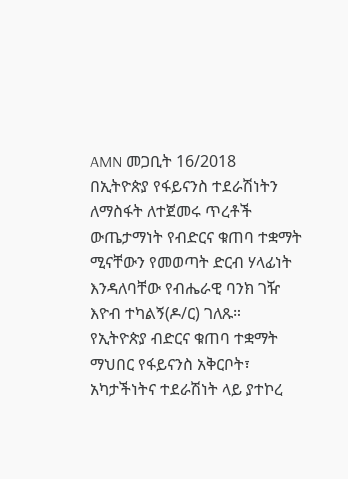AMN መጋቢት 16/2018
በኢትዮጵያ የፋይናንስ ተደራሽነትን ለማስፋት ለተጀመሩ ጥረቶች ውጤታማነት የብድርና ቁጠባ ተቋማት ሚናቸውን የመወጣት ድርብ ሃላፊነት እንዳለባቸው የብሔራዊ ባንክ ገዥ እዮብ ተካልኝ(ዶ/ር) ገለጹ።
የኢትዮጵያ ብድርና ቁጠባ ተቋማት ማህበር የፋይናንስ አቅርቦት፣ አካታችነትና ተደራሽነት ላይ ያተኮረ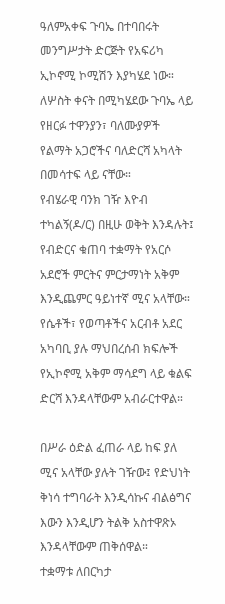ዓለምአቀፍ ጉባኤ በተባበሩት መንግሥታት ድርጅት የአፍሪካ ኢኮኖሚ ኮሚሽን እያካሄደ ነው። ለሦስት ቀናት በሚካሄደው ጉባኤ ላይ የዘርፉ ተዋንያን፣ ባለሙያዎች የልማት አጋሮችና ባለድርሻ አካላት በመሳተፍ ላይ ናቸው።
የብሄራዊ ባንክ ገዥ እዮብ ተካልኝ(ዶ/ር) በዚሁ ወቅት እንዳሉት፤ የብድርና ቁጠባ ተቋማት የአርሶ አደሮች ምርትና ምርታማነት አቅም እንዲጨምር ዓይነተኛ ሚና አላቸው።
የሴቶች፣ የወጣቶችና አርብቶ አደር አካባቢ ያሉ ማህበረሰብ ክፍሎች የኢኮኖሚ አቅም ማሳደግ ላይ ቁልፍ ድርሻ እንዳላቸውም አብራርተዋል።

በሥራ ዕድል ፈጠራ ላይ ከፍ ያለ ሚና አላቸው ያሉት ገዥው፤ የድህነት ቅነሳ ተግባራት እንዲሳኩና ብልፅግና እውን እንዲሆን ትልቅ አስተዋጽኦ እንዳላቸውም ጠቅሰዋል።
ተቋማቱ ለበርካታ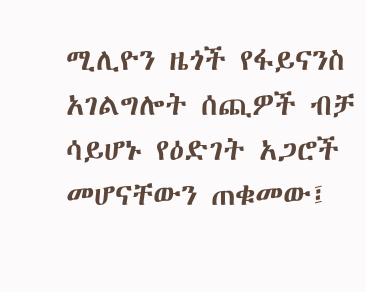ሚሊዮን ዜጎች የፋይናንስ አገልግሎት ሰጪዎች ብቻ ሳይሆኑ የዕድገት አጋሮች መሆናቸውን ጠቁመው፤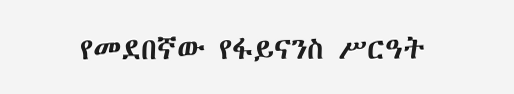የመደበኛው የፋይናንስ ሥርዓት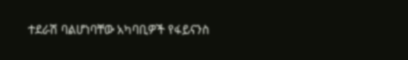ተደራሽ ባልሆነባቸው አካባቢዎች የፋይናንስ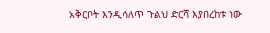አቅርቦት እንዲሳለጥ ጉልህ ድርሻ እያበረከቱ ነው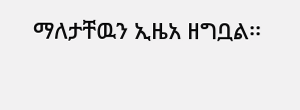ማለታቸዉን ኢዜአ ዘግቧል፡፡